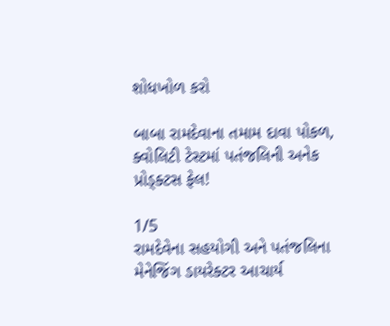શોધખોળ કરો

બાબા રામદેવાના તમામ દાવા પોકળ, ક્વોલિટી ટેસ્ટમાં પતંજલિની અનેક પ્રોડ્ક્ટસ ફેલ!

1/5
રામદેવેના સહયોગી અને પતંજલિના મેનેજિંગ ડાયરેક્ટર આચાર્ય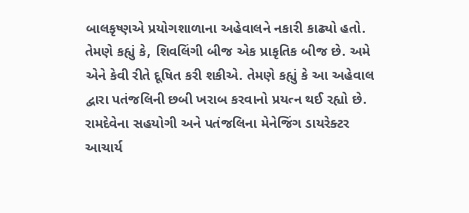બાલકૃષ્ણએ પ્રયોગશાળાના અહેવાલને નકારી કાઢ્યો હતો. તેમણે કહ્યું કે, શિવલિંગી બીજ એક પ્રાકૃતિક બીજ છે. અમે એને કેવી રીતે દૂષિત કરી શકીએ. તેમણે કહ્યું કે આ અહેવાલ દ્વારા પતંજલિની છબી ખરાબ કરવાનો પ્રયત્ન થઈ રહ્યો છે.
રામદેવેના સહયોગી અને પતંજલિના મેનેજિંગ ડાયરેક્ટર આચાર્ય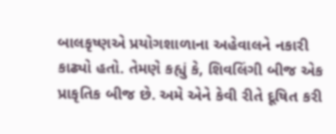બાલકૃષ્ણએ પ્રયોગશાળાના અહેવાલને નકારી કાઢ્યો હતો. તેમણે કહ્યું કે, શિવલિંગી બીજ એક પ્રાકૃતિક બીજ છે. અમે એને કેવી રીતે દૂષિત કરી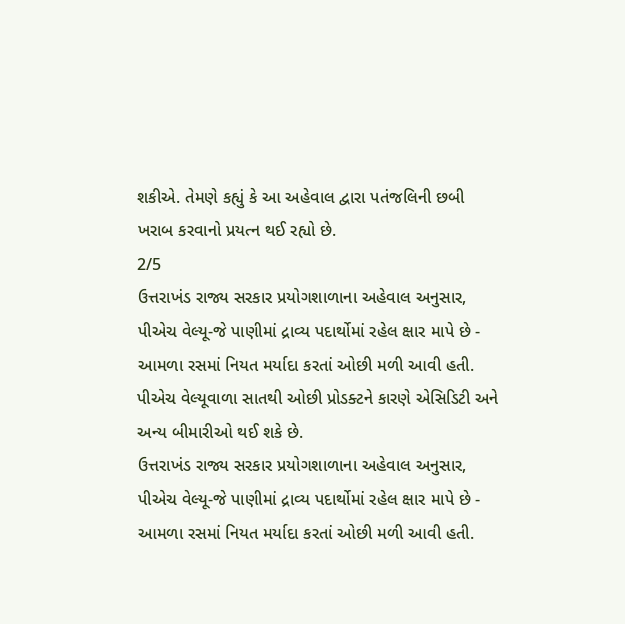શકીએ. તેમણે કહ્યું કે આ અહેવાલ દ્વારા પતંજલિની છબી ખરાબ કરવાનો પ્રયત્ન થઈ રહ્યો છે.
2/5
ઉત્તરાખંડ રાજ્ય સરકાર પ્રયોગશાળાના અહેવાલ અનુસાર, પીએચ વેલ્યૂ-જે પાણીમાં દ્રાવ્ય પદાર્થોમાં રહેલ ક્ષાર માપે છે - આમળા રસમાં નિયત મર્યાદા કરતાં ઓછી મળી આવી હતી. પીએચ વેલ્યૂવાળા સાતથી ઓછી પ્રોડક્ટને કારણે એસિડિટી અને અન્ય બીમારીઓ થઈ શકે છે.
ઉત્તરાખંડ રાજ્ય સરકાર પ્રયોગશાળાના અહેવાલ અનુસાર, પીએચ વેલ્યૂ-જે પાણીમાં દ્રાવ્ય પદાર્થોમાં રહેલ ક્ષાર માપે છે - આમળા રસમાં નિયત મર્યાદા કરતાં ઓછી મળી આવી હતી.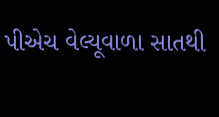પીએચ વેલ્યૂવાળા સાતથી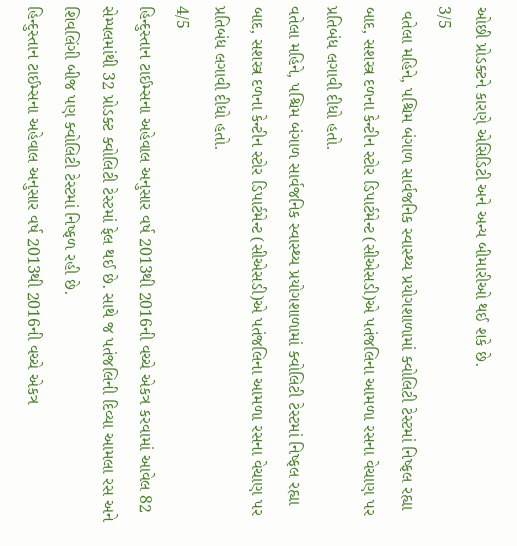ઓછી પ્રોડક્ટને કારણે એસિડિટી અને અન્ય બીમારીઓ થઈ શકે છે.
3/5
 વતેલા મહિને, પશ્ચિમ બંગાળ સાર્વજનિક સ્વાસ્થ્ય પ્રયોગશાળામાં ક્વોલિટી ટેસ્ટમાં નિષ્ફલ રહ્યા બાદ, સશસ્ત્ર દળના કેન્ટીન સ્ટોર ડિપાર્ટમેન્ટ (સીએસડી)એ પતંજલિના આમળા રસના વેચાણ પર પ્રતિબંધ લગાવી દીધો હતો.
વતેલા મહિને, પશ્ચિમ બંગાળ સાર્વજનિક સ્વાસ્થ્ય પ્રયોગશાળામાં ક્વોલિટી ટેસ્ટમાં નિષ્ફલ રહ્યા બાદ, સશસ્ત્ર દળના કેન્ટીન સ્ટોર ડિપાર્ટમેન્ટ (સીએસડી)એ પતંજલિના આમળા રસના વેચાણ પર પ્રતિબંધ લગાવી દીધો હતો.
4/5
હિન્દુસ્તાન ટાઈમ્સના અહેવાલ અનુસાર વર્ષ 2013થી 2016ની વચ્ચે એકત્ર કરવામાં આવેલ 82 સેમ્પલમાંથી 32 પ્રોડક્ટ ક્વોલિટી ટેસ્ટમાં ફેલ થઈ છે. સાથે જ પતંજલિની દિવ્યા આમલા રસ અને શિવલિંગી બીજ પણ ક્વોલિટી ટેસ્ટમાં નિષ્ફળ રહી છે.
હિન્દુસ્તાન ટાઈમ્સના અહેવાલ અનુસાર વર્ષ 2013થી 2016ની વચ્ચે એકત્ર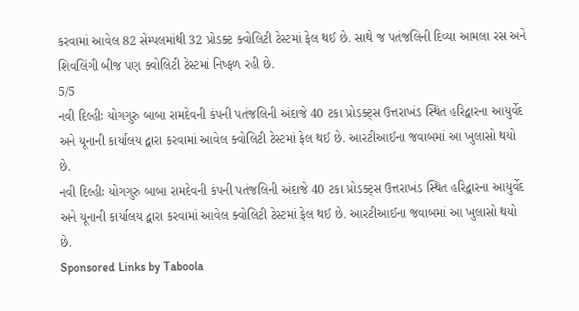કરવામાં આવેલ 82 સેમ્પલમાંથી 32 પ્રોડક્ટ ક્વોલિટી ટેસ્ટમાં ફેલ થઈ છે. સાથે જ પતંજલિની દિવ્યા આમલા રસ અને શિવલિંગી બીજ પણ ક્વોલિટી ટેસ્ટમાં નિષ્ફળ રહી છે.
5/5
નવી દિલ્હીઃ યોગગુરુ બાબા રામદેવની કંપની પતંજલિની અંદાજે 40 ટકા પ્રોડક્ટ્સ ઉત્તરાખંડ સ્થિત હરિદ્વારના આયુર્વેદ અને યૂનાની કાર્યાલય દ્વારા કરવામાં આવેલ ક્વોલિટી ટેસ્ટમાં ફેલ થઈ છે. આરટીઆઈના જવાબમાં આ ખુલાસો થયો છે.
નવી દિલ્હીઃ યોગગુરુ બાબા રામદેવની કંપની પતંજલિની અંદાજે 40 ટકા પ્રોડક્ટ્સ ઉત્તરાખંડ સ્થિત હરિદ્વારના આયુર્વેદ અને યૂનાની કાર્યાલય દ્વારા કરવામાં આવેલ ક્વોલિટી ટેસ્ટમાં ફેલ થઈ છે. આરટીઆઈના જવાબમાં આ ખુલાસો થયો છે.
Sponsored Links by Taboola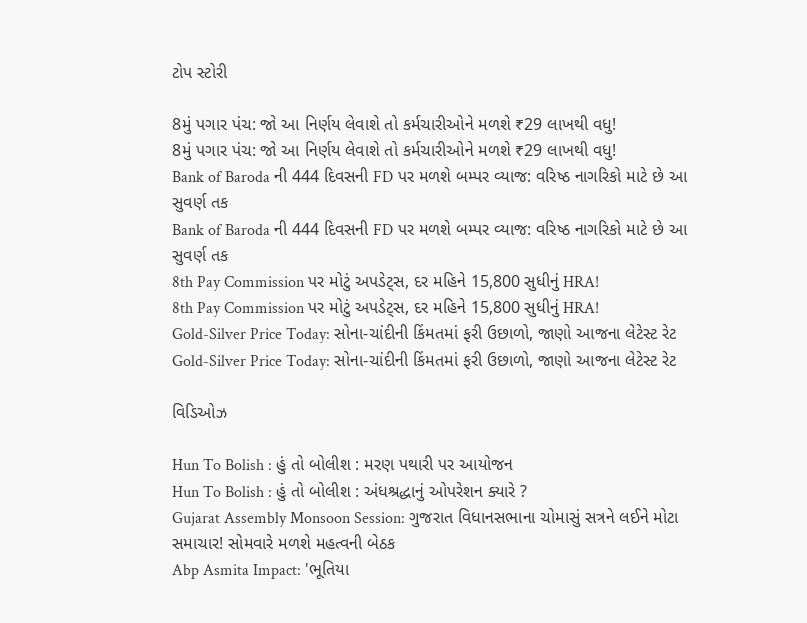ટોપ સ્ટોરી

8મું પગાર પંચ: જો આ નિર્ણય લેવાશે તો કર્મચારીઓને મળશે ₹29 લાખથી વધુ!
8મું પગાર પંચ: જો આ નિર્ણય લેવાશે તો કર્મચારીઓને મળશે ₹29 લાખથી વધુ!
Bank of Baroda ની 444 દિવસની FD પર મળશે બમ્પર વ્યાજ: વરિષ્ઠ નાગરિકો માટે છે આ સુવર્ણ તક
Bank of Baroda ની 444 દિવસની FD પર મળશે બમ્પર વ્યાજ: વરિષ્ઠ નાગરિકો માટે છે આ સુવર્ણ તક
8th Pay Commission પર મોટું અપડેટ્સ, દર મહિને 15,800 સુધીનું HRA!
8th Pay Commission પર મોટું અપડેટ્સ, દર મહિને 15,800 સુધીનું HRA!
Gold-Silver Price Today: સોના-ચાંદીની કિંમતમાં ફરી ઉછાળો, જાણો આજના લેટેસ્ટ રેટ
Gold-Silver Price Today: સોના-ચાંદીની કિંમતમાં ફરી ઉછાળો, જાણો આજના લેટેસ્ટ રેટ

વિડિઓઝ

Hun To Bolish : હું તો બોલીશ : મરણ પથારી પર આયોજન
Hun To Bolish : હું તો બોલીશ : અંધશ્રદ્ધાનું ઓપરેશન ક્યારે ?
Gujarat Assembly Monsoon Session: ગુજરાત વિધાનસભાના ચોમાસું સત્રને લઈને મોટા સમાચાર! સોમવારે મળશે મહત્વની બેઠક
Abp Asmita Impact: 'ભૂતિયા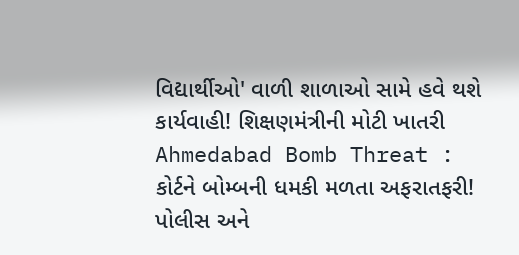વિદ્યાર્થીઓ' વાળી શાળાઓ સામે હવે થશે કાર્યવાહી! શિક્ષણમંત્રીની મોટી ખાતરી
Ahmedabad Bomb Threat : કોર્ટને બોમ્બની ધમકી મળતા અફરાતફરી! પોલીસ અને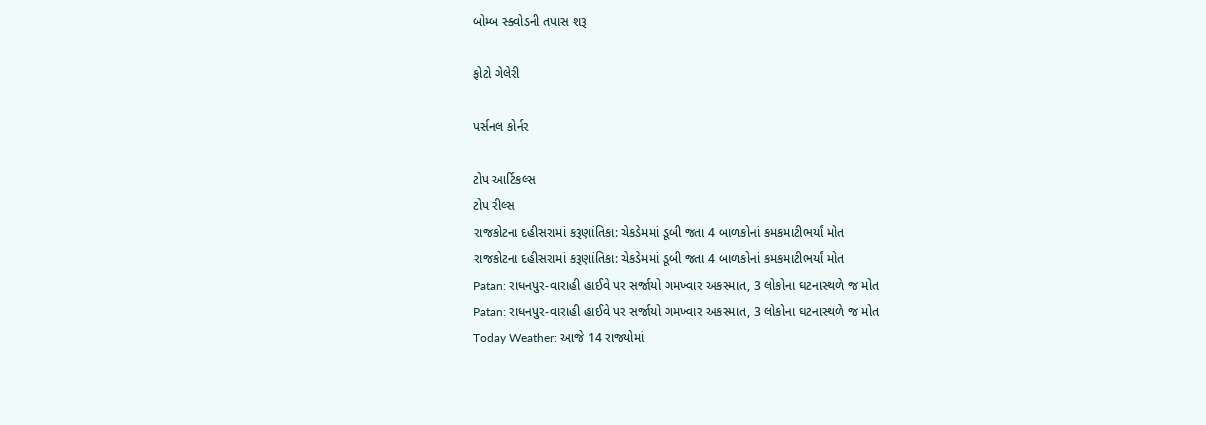બોમ્બ સ્ક્વોડની તપાસ શરૂ

ફોટો ગેલેરી

પર્સનલ કોર્નર

ટોપ આર્ટિકલ્સ
ટોપ રીલ્સ
રાજકોટના દહીસરામાં કરૂણાંતિકા: ચેકડેમમાં ડૂબી જતા 4 બાળકોનાં કમકમાટીભર્યાં મોત
રાજકોટના દહીસરામાં કરૂણાંતિકા: ચેકડેમમાં ડૂબી જતા 4 બાળકોનાં કમકમાટીભર્યાં મોત
Patan: રાધનપુર-વારાહી હાઈવે પર સર્જાયો ગમખ્વાર અકસ્માત, 3 લોકોના ઘટનાસ્થળે જ મોત
Patan: રાધનપુર-વારાહી હાઈવે પર સર્જાયો ગમખ્વાર અકસ્માત, 3 લોકોના ઘટનાસ્થળે જ મોત
Today Weather: આજે 14 રાજ્યોમાં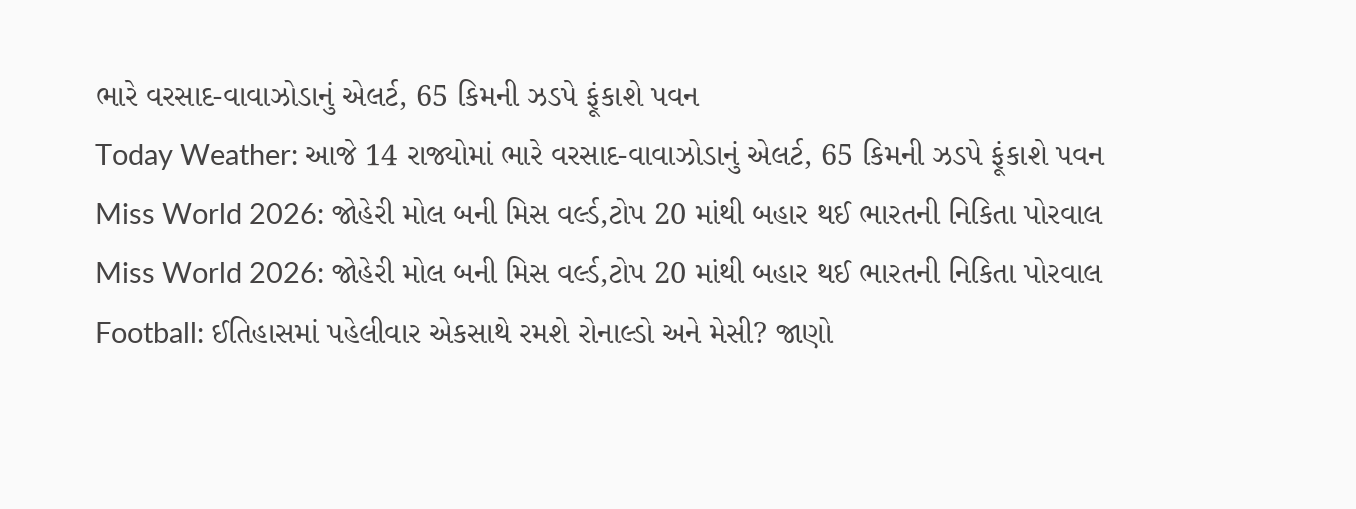ભારે વરસાદ-વાવાઝોડાનું એલર્ટ, 65 કિમની ઝડપે ફૂંકાશે પવન
Today Weather: આજે 14 રાજ્યોમાં ભારે વરસાદ-વાવાઝોડાનું એલર્ટ, 65 કિમની ઝડપે ફૂંકાશે પવન
Miss World 2026: જોહેરી મોલ બની મિસ વર્લ્ડ,ટોપ 20 માંથી બહાર થઈ ભારતની નિકિતા પોરવાલ
Miss World 2026: જોહેરી મોલ બની મિસ વર્લ્ડ,ટોપ 20 માંથી બહાર થઈ ભારતની નિકિતા પોરવાલ
Football: ઈતિહાસમાં પહેલીવાર એકસાથે રમશે રોનાલ્ડો અને મેસી? જાણો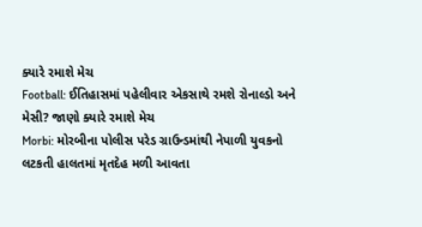ક્યારે રમાશે મેચ
Football: ઈતિહાસમાં પહેલીવાર એકસાથે રમશે રોનાલ્ડો અને મેસી? જાણો ક્યારે રમાશે મેચ
Morbi: મોરબીના પોલીસ પરેડ ગ્રાઉન્ડમાંથી નેપાળી યુવકનો લટકતી હાલતમાં મૃતદેહ મળી આવતા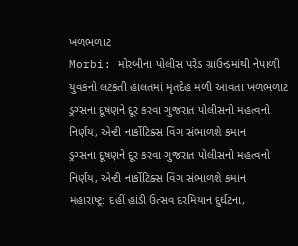ખળભળાટ
Morbi: મોરબીના પોલીસ પરેડ ગ્રાઉન્ડમાંથી નેપાળી યુવકનો લટકતી હાલતમાં મૃતદેહ મળી આવતા ખળભળાટ
ડ્રગ્સના દૂષણને દૂર કરવા ગુજરાત પોલીસનો મહત્વનો નિર્ણય, એન્ટી નાર્કોટિક્સ વિંગ સંભાળશે કમાન
ડ્રગ્સના દૂષણને દૂર કરવા ગુજરાત પોલીસનો મહત્વનો નિર્ણય, એન્ટી નાર્કોટિક્સ વિંગ સંભાળશે કમાન
મહારાષ્ટ્ર: દહીં હાંડી ઉત્સવ દરમિયાન દુર્ઘટના,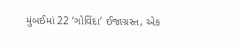મુંબઈમાં 22 ‘ગોવિંદા’ ઈજાગ્રસ્ત, એક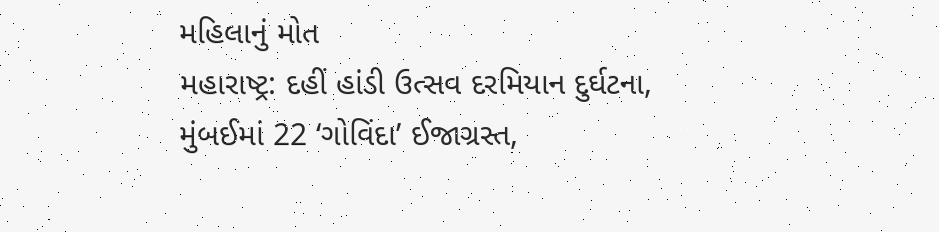મહિલાનું મોત
મહારાષ્ટ્ર: દહીં હાંડી ઉત્સવ દરમિયાન દુર્ઘટના, મુંબઈમાં 22 ‘ગોવિંદા’ ઈજાગ્રસ્ત,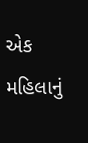એક મહિલાનું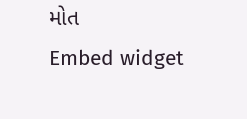મોત
Embed widget